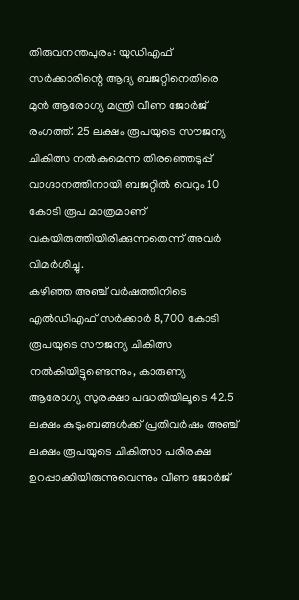തിരുവനന്തപുരം: യുഡിഎഫ് സർക്കാരിന്റെ ആദ്യ ബജറ്റിനെതിരെ മുൻ ആരോഗ്യ മന്ത്രി വീണ ജോർജ് രംഗത്ത്. 25 ലക്ഷം രൂപയുടെ സൗജന്യ ചികിത്സ നൽകുമെന്ന തിരഞ്ഞെടുപ്പ് വാഗ്ദാനത്തിനായി ബജറ്റിൽ വെറും 10 കോടി രൂപ മാത്രമാണ് വകയിരുത്തിയിരിക്കുന്നതെന്ന് അവർ വിമർശിച്ചു.
കഴിഞ്ഞ അഞ്ച് വർഷത്തിനിടെ എൽഡിഎഫ് സർക്കാർ 8,700 കോടി രൂപയുടെ സൗജന്യ ചികിത്സ നൽകിയിട്ടുണ്ടെന്നും, കാരുണ്യ ആരോഗ്യ സുരക്ഷാ പദ്ധതിയിലൂടെ 42.5 ലക്ഷം കുടുംബങ്ങൾക്ക് പ്രതിവർഷം അഞ്ച് ലക്ഷം രൂപയുടെ ചികിത്സാ പരിരക്ഷ ഉറപ്പാക്കിയിരുന്നുവെന്നും വീണ ജോർജ്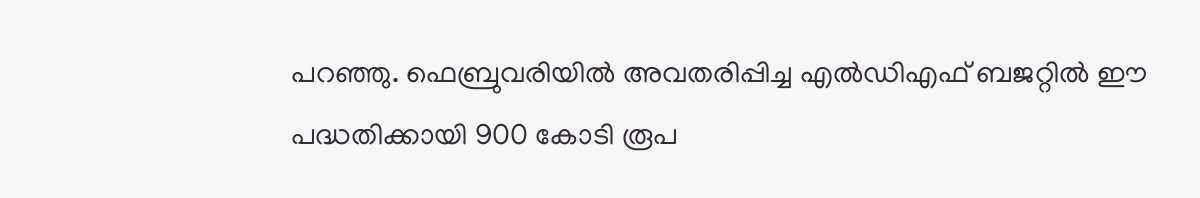പറഞ്ഞു. ഫെബ്രുവരിയിൽ അവതരിപ്പിച്ച എൽഡിഎഫ് ബജറ്റിൽ ഈ പദ്ധതിക്കായി 900 കോടി രൂപ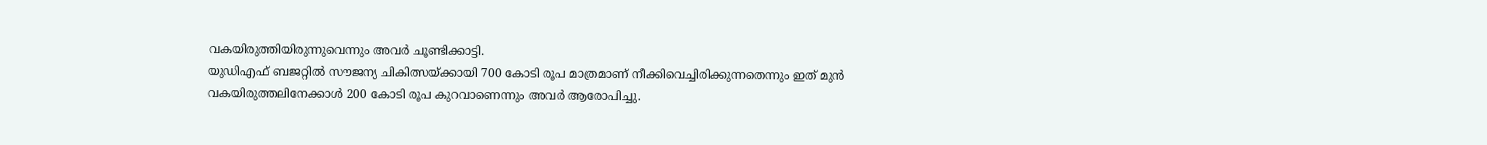വകയിരുത്തിയിരുന്നുവെന്നും അവർ ചൂണ്ടിക്കാട്ടി.
യുഡിഎഫ് ബജറ്റിൽ സൗജന്യ ചികിത്സയ്ക്കായി 700 കോടി രൂപ മാത്രമാണ് നീക്കിവെച്ചിരിക്കുന്നതെന്നും ഇത് മുൻ വകയിരുത്തലിനേക്കാൾ 200 കോടി രൂപ കുറവാണെന്നും അവർ ആരോപിച്ചു.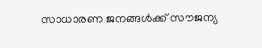സാധാരണ ജനങ്ങൾക്ക് സൗജന്യ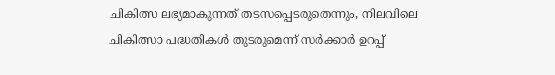ചികിത്സ ലഭ്യമാകുന്നത് തടസപ്പെടരുതെന്നും, നിലവിലെ ചികിത്സാ പദ്ധതികൾ തുടരുമെന്ന് സർക്കാർ ഉറപ്പ്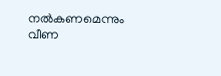നൽകണമെന്നും വീണ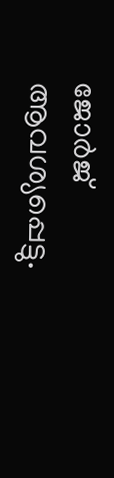ജോർജ് ആവശ്യപ്പെട്ടു.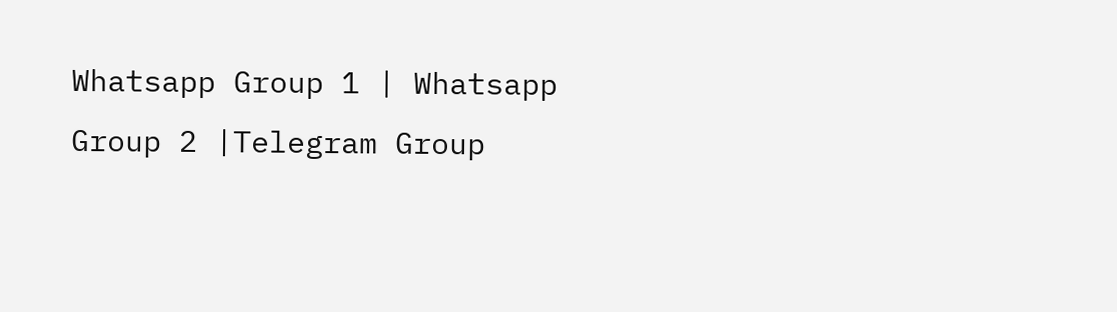Whatsapp Group 1 | Whatsapp Group 2 |Telegram Group